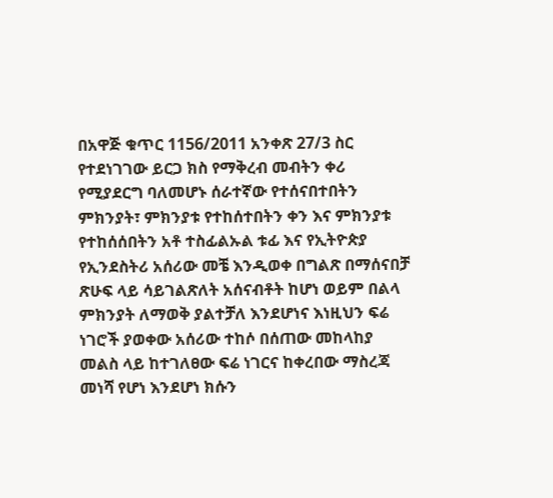በአዋጅ ቁጥር 1156/2011 አንቀጽ 27/3 ስር የተደነገገው ይርጋ ክስ የማቅረብ መብትን ቀሪ የሚያደርግ ባለመሆኑ ሰራተኛው የተሰናበተበትን ምክንያት፣ ምክንያቱ የተከሰተበትን ቀን እና ምክንያቱ የተከሰሰበትን አቶ ተስፊልኡል ቱፊ እና የኢትዮጵያ የኢንደስትሪ አሰሪው መቼ እንዲወቀ በግልጽ በማሰናበቻ ጽሁፍ ላይ ሳይገልጽለት አሰናብቶት ከሆነ ወይም በልላ ምክንያት ለማወቅ ያልተቻለ እንደሆነና እነዚህን ፍሬ ነገሮች ያወቀው አሰሪው ተከሶ በሰጠው መከላከያ መልስ ላይ ከተገለፀው ፍሬ ነገርና ከቀረበው ማስረጃ መነሻ የሆነ እንደሆነ ክሱን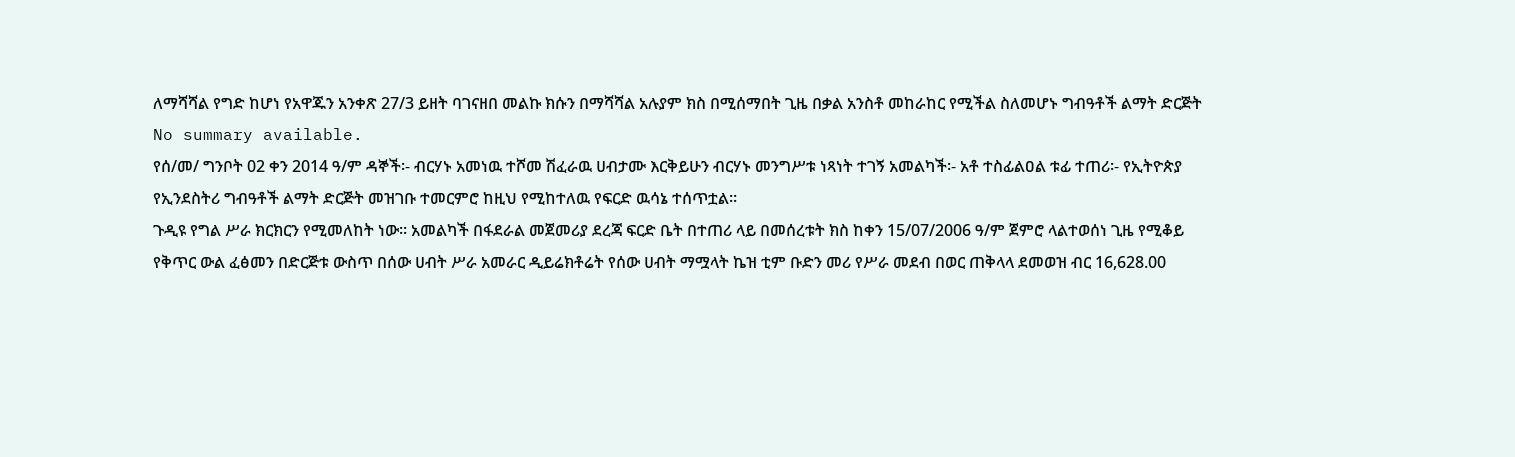ለማሻሻል የግድ ከሆነ የአዋጁን አንቀጽ 27/3 ይዘት ባገናዘበ መልኩ ክሱን በማሻሻል አሉያም ክስ በሚሰማበት ጊዜ በቃል አንስቶ መከራከር የሚችል ስለመሆኑ ግብዓቶች ልማት ድርጅት
No summary available.
የሰ/መ/ ግንቦት 02 ቀን 2014 ዓ/ም ዳኞች፡- ብርሃኑ አመነዉ ተሾመ ሽፈራዉ ሀብታሙ እርቅይሁን ብርሃኑ መንግሥቱ ነጻነት ተገኝ አመልካች፡- አቶ ተስፊልዐል ቱፊ ተጠሪ፡- የኢትዮጵያ የኢንደስትሪ ግብዓቶች ልማት ድርጅት መዝገቡ ተመርምሮ ከዚህ የሚከተለዉ የፍርድ ዉሳኔ ተሰጥቷል።
ጉዲዩ የግል ሥራ ክርክርን የሚመለከት ነው። አመልካች በፋደራል መጀመሪያ ደረጃ ፍርድ ቤት በተጠሪ ላይ በመሰረቱት ክስ ከቀን 15/07/2006 ዓ/ም ጀምሮ ላልተወሰነ ጊዜ የሚቆይ የቅጥር ውል ፈፅመን በድርጅቱ ውስጥ በሰው ሀብት ሥራ አመራር ዲይሬክቶሬት የሰው ሀብት ማሟላት ኬዝ ቲም ቡድን መሪ የሥራ መደብ በወር ጠቅላላ ደመወዝ ብር 16,628.00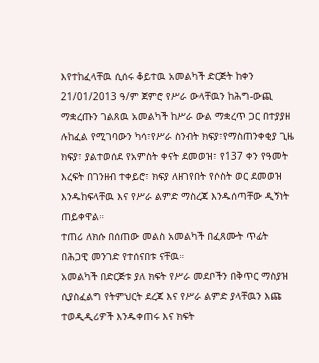እየተከፈላቸዉ ሲሰሩ ቆይተዉ አመልካች ድርጅት ከቀን 21/01/2013 ዓ/ም ጀምሮ የሥራ ውላቸዉን ከሕግ-ውጪ ማቋረጡን ገልጸዉ አመልካች ከሥራ ውል ማቋረጥ ጋር በተያያዘ ሉከፈል የሚገባውን ካሳ፣የሥራ ስንብት ክፍያ፣የማስጠንቀቂያ ጊዜ ክፍያ፣ ያልተወሰደ የአምስት ቀናት ደመወዝ፣ የ137 ቀን የዓመት እረፍት በገንዘብ ተቀይሮ፣ ክፍያ ለዘገየበት የሶስት ወር ደመወዝ እንዱከፍላቸዉ እና የሥራ ልምድ ማስረጃ እንዱሰጣቸው ዲኝነት ጠይቀዋል።
ተጠሪ ለክሱ በሰጠው መልስ አመልካች በፈጸሙት ጥፊት በሕጋዊ መንገድ የተሰናበቱ ናቸዉ።
አመልካች በድርጅቱ ያለ ክፍት የሥራ መደቦችን በቅጥር ማስያዝ ሲያስፈልግ የትምህርት ደረጃ እና የሥራ ልምድ ያላቸዉን እጩ ተወዲዲሪዎች እንዱቀጠሩ እና ክፍት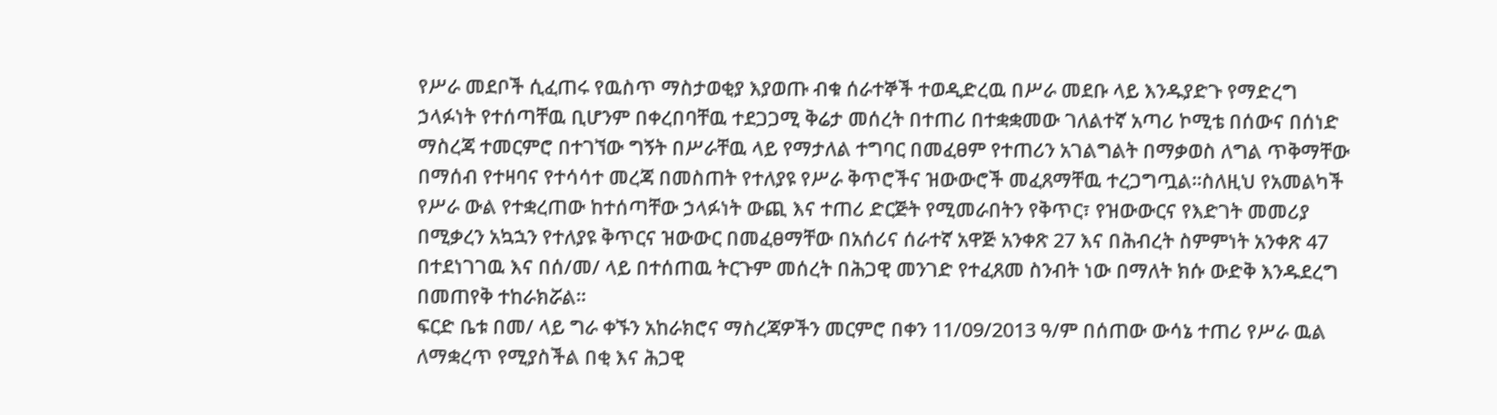የሥራ መደቦች ሲፈጠሩ የዉስጥ ማስታወቂያ እያወጡ ብቁ ሰራተኞች ተወዲድረዉ በሥራ መደቡ ላይ እንዱያድጉ የማድረግ ኃላፉነት የተሰጣቸዉ ቢሆንም በቀረበባቸዉ ተደጋጋሚ ቅሬታ መሰረት በተጠሪ በተቋቋመው ገለልተኛ አጣሪ ኮሚቴ በሰውና በሰነድ ማስረጃ ተመርምሮ በተገኘው ግኝት በሥራቸዉ ላይ የማታለል ተግባር በመፈፀም የተጠሪን አገልግልት በማቃወስ ለግል ጥቅማቸው በማሰብ የተዛባና የተሳሳተ መረጃ በመስጠት የተለያዩ የሥራ ቅጥሮችና ዝውውሮች መፈጸማቸዉ ተረጋግጧል።ስለዚህ የአመልካች የሥራ ውል የተቋረጠው ከተሰጣቸው ኃላፉነት ውጪ እና ተጠሪ ድርጅት የሚመራበትን የቅጥር፣ የዝውውርና የእድገት መመሪያ በሚቃረን አኳኋን የተለያዩ ቅጥርና ዝውውር በመፈፀማቸው በአሰሪና ሰራተኛ አዋጅ አንቀጽ 27 እና በሕብረት ስምምነት አንቀጽ 47 በተደነገገዉ እና በሰ/መ/ ላይ በተሰጠዉ ትርጉም መሰረት በሕጋዊ መንገድ የተፈጸመ ስንብት ነው በማለት ክሱ ውድቅ እንዱደረግ በመጠየቅ ተከራክሯል።
ፍርድ ቤቱ በመ/ ላይ ግራ ቀኙን አከራክሮና ማስረጃዎችን መርምሮ በቀን 11/09/2013 ዓ/ም በሰጠው ውሳኔ ተጠሪ የሥራ ዉል ለማቋረጥ የሚያስችል በቂ እና ሕጋዊ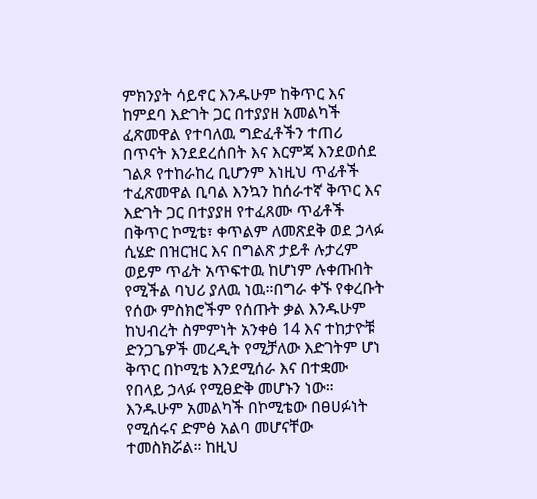ምክንያት ሳይኖር እንዱሁም ከቅጥር እና ከምደባ እድገት ጋር በተያያዘ አመልካች ፈጽመዋል የተባለዉ ግድፈቶችን ተጠሪ በጥናት እንደደረሰበት እና እርምጃ እንደወሰደ ገልጾ የተከራከረ ቢሆንም እነዚህ ጥፊቶች ተፈጽመዋል ቢባል እንኳን ከሰራተኛ ቅጥር እና እድገት ጋር በተያያዘ የተፈጸሙ ጥፊቶች በቅጥር ኮሚቴ፣ ቀጥልም ለመጽደቅ ወደ ኃላፉ ሲሄድ በዝርዝር እና በግልጽ ታይቶ ሉታረም ወይም ጥፊት አጥፍተዉ ከሆነም ሉቀጡበት የሚችል ባህሪ ያለዉ ነዉ።በግራ ቀኙ የቀረቡት የሰው ምስክሮችም የሰጡት ቃል እንዱሁም ከህብረት ስምምነት አንቀፅ 14 እና ተከታዮቹ ድንጋጌዎች መረዲት የሚቻለው እድገትም ሆነ ቅጥር በኮሚቴ እንደሚሰራ እና በተቋሙ የበላይ ኃላፉ የሚፀድቅ መሆኑን ነው። እንዱሁም አመልካች በኮሚቴው በፀሀፉነት የሚሰሩና ድምፅ አልባ መሆናቸው ተመስክሯል። ከዚህ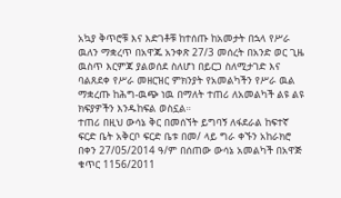አኳያ ቅጥሮቹ እና እድገቶቹ ከተሰጡ ከአመታት በኋላ የሥራ ዉለን ማቋረጥ በአዋጁ አንቀጽ 27/3 መሰረት በአንድ ወር ጊዜ ዉስጥ እርምጃ ያልወሰደ ስለሆነ በይርጋ ስለሚታገድ እና ባልጸደቀ የሥራ መዘርዝር ምክንያት የአመልካችን የሥራ ዉል ማቋረጡ ከሕግ-ዉጭ ነዉ በማለት ተጠሪ ለአመልካች ልዩ ልዩ ክፍያዎችን እንዱከፍል ወስኗል።
ተጠሪ በዚህ ውሳኔ ቅር በመሰኘት ይግባኝ ለፋደራል ከፍተኛ ፍርድ ቤት አቅርቦ ፍርድ ቤቱ በመ/ ላይ ግራ ቀኙን አከራክሮ በቀን 27/05/2014 ዓ/ም በሰጠው ውሳኔ አመልካች በአዋጅ ቁጥር 1156/2011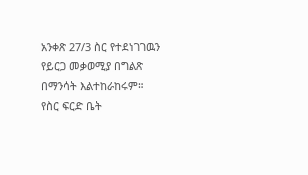አንቀጽ 27/3 ስር የተደነገገዉን የይርጋ መቃወሚያ በግልጽ በማንሳት እልተከራከሩም።
የስር ፍርድ ቤት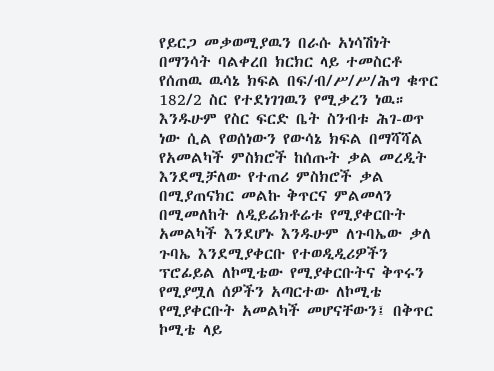የይርጋ መቃወሚያዉን በራሱ አነሳሽነት በማንሳት ባልቀረበ ክርክር ላይ ተመስርቶ የሰጠዉ ዉሳኔ ክፍል በፍ/ብ/ሥ/ሥ/ሕግ ቁጥር 182/2 ስር የተደነገገዉን የሚቃረን ነዉ። እንዱሁም የስር ፍርድ ቤት ስንብቱ ሕገ-ወጥ ነው ሲል የወሰነውን የውሳኔ ክፍል በማሻሻል የአመልካች ምስክሮች ከሰጡት ቃል መረዲት እንደሚቻለው የተጠሪ ምስክሮች ቃል በሚያጠናክር መልኩ ቅጥርና ምልመላን በሚመለከት ለዲይሬክቶሬቱ የሚያቀርቡት አመልካች እንደሆኑ እንዱሁም ለጉባኤው ቃለ ጉባኤ እንደሚያቀርቡ የተወዲዲሪዎችን ፕሮፊይል ለኮሚቴው የሚያቀርቡትና ቅጥሩን የሚያሟለ ሰዎችን አጣርተው ለኮሚቴ የሚያቀርቡት አመልካች መሆናቸውን፤ በቅጥር ኮሚቴ ላይ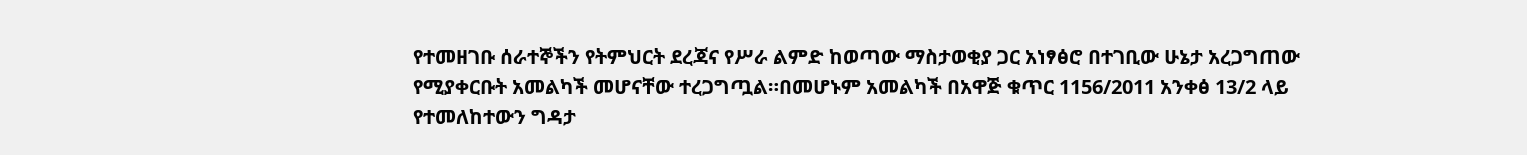የተመዘገቡ ሰራተኞችን የትምህርት ደረጃና የሥራ ልምድ ከወጣው ማስታወቂያ ጋር አነፃፅሮ በተገቢው ሁኔታ አረጋግጠው የሚያቀርቡት አመልካች መሆናቸው ተረጋግጧል።በመሆኑም አመልካች በአዋጅ ቁጥር 1156/2011 አንቀፅ 13/2 ላይ የተመለከተውን ግዳታ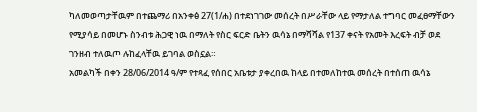ካለመወጣታቸዉም በተጨማሪ በአንቀፅ 27(1/ሐ) በተደነገገው መሰረት በሥራቸው ላይ የማታለል ተግባር መፈፀማቸውን የሚያሳይ በመሆኑ ስንብቱ ሕጋዊ ነዉ በማለት የስር ፍርድ ቤትን ዉሳኔ በማሻሻል የ137 ቀናት የአመት እረፍት ብቻ ወደ ገንዘብ ተለዉጦ ሉከፈላቸዉ ይገባል ወስኗል።
አመልካች በቀን 28/06/2014 ዓ/ም የተጻፈ የሰበር አቤቱታ ያቀረበዉ ከላይ በተመለከተዉ መሰረት በተሰጠ ዉሳኔ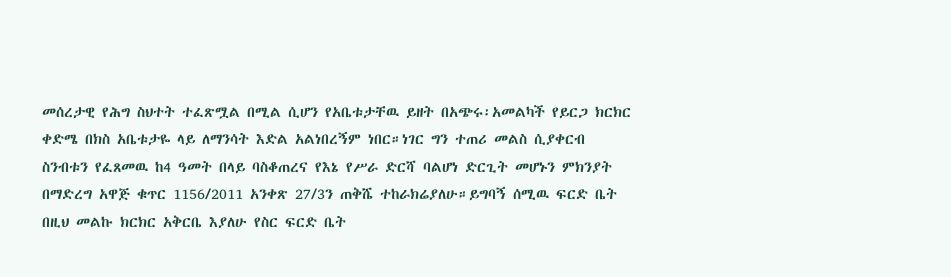መሰረታዊ የሕግ ስህተት ተፈጽሟል በሚል ሲሆን የአቤቱታቸዉ ይዘት በአጭሩ፡አመልካች የይርጋ ክርክር ቀድሜ በክስ አቤቱታዬ ላይ ለማንሳት እድል አልነበረኝም ነበር።ነገር ግን ተጠሪ መልስ ሲያቀርብ ስንብቱን የፈጸመዉ ከ4 ዓመት በላይ ባስቆጠረና የእኔ የሥራ ድርሻ ባልሆነ ድርጊት መሆኑን ምክንያት በማድረግ አዋጅ ቁጥር 1156/2011 አንቀጽ 27/3ን ጠቅሼ ተከራክሬያለሁ።ይግባኝ ሰሚዉ ፍርድ ቤት በዚህ መልኩ ክርክር አቅርቤ እያለሁ የስር ፍርድ ቤት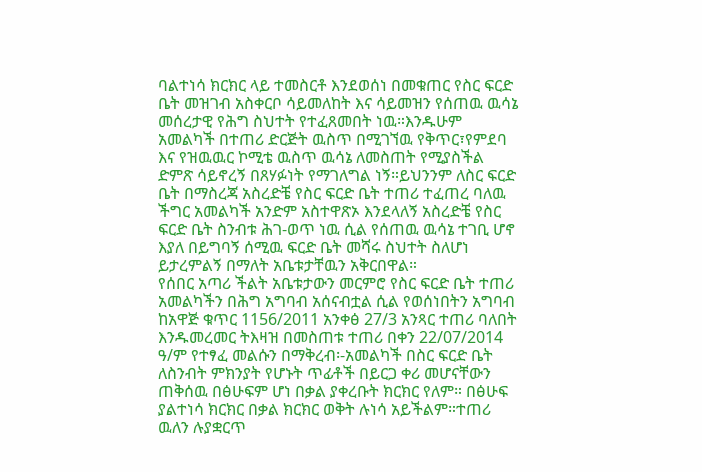ባልተነሳ ክርክር ላይ ተመስርቶ እንደወሰነ በመቁጠር የስር ፍርድ ቤት መዝገብ አስቀርቦ ሳይመለከት እና ሳይመዝን የሰጠዉ ዉሳኔ መሰረታዊ የሕግ ስህተት የተፈጸመበት ነዉ።እንዱሁም አመልካች በተጠሪ ድርጅት ዉስጥ በሚገኘዉ የቅጥር፣የምደባ እና የዝዉዉር ኮሚቴ ዉስጥ ዉሳኔ ለመስጠት የሚያስችል ድምጽ ሳይኖረኝ በጸሃፉነት የማገለግል ነኝ።ይህንንም ለስር ፍርድ ቤት በማስረጃ አስረድቼ የስር ፍርድ ቤት ተጠሪ ተፈጠረ ባለዉ ችግር አመልካች አንድም አስተዋጽኦ እንደላለኝ አስረድቼ የስር ፍርድ ቤት ስንብቱ ሕገ-ወጥ ነዉ ሲል የሰጠዉ ዉሳኔ ተገቢ ሆኖ እያለ በይግባኝ ሰሚዉ ፍርድ ቤት መሻሩ ስህተት ስለሆነ ይታረምልኝ በማለት አቤቱታቸዉን አቅርበዋል።
የሰበር አጣሪ ችልት አቤቱታውን መርምሮ የስር ፍርድ ቤት ተጠሪ አመልካችን በሕግ አግባብ አሰናብቷል ሲል የወሰነበትን አግባብ ከአዋጅ ቁጥር 1156/2011 አንቀፅ 27/3 አንጻር ተጠሪ ባለበት እንዱመረመር ትእዛዝ በመስጠቱ ተጠሪ በቀን 22/07/2014 ዓ/ም የተፃፈ መልሱን በማቅረብ፡-አመልካች በስር ፍርድ ቤት ለስንብት ምክንያት የሆኑት ጥፊቶች በይርጋ ቀሪ መሆናቸውን ጠቅሰዉ በፅሁፍም ሆነ በቃል ያቀረቡት ክርክር የለም። በፅሁፍ ያልተነሳ ክርክር በቃል ክርክር ወቅት ሉነሳ አይችልም።ተጠሪ ዉለን ሉያቋርጥ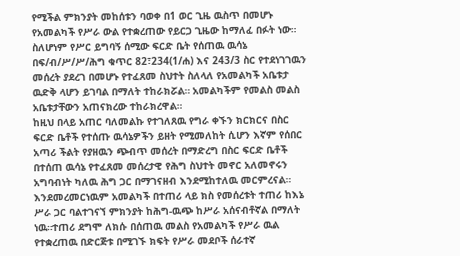የሚችል ምክንያት መከሰቱን ባወቀ በ1 ወር ጊዜ ዉስጥ በመሆኑ የአመልካች የሥራ ውል የተቋረጠው የይርጋ ጊዜው ከማለፈ በፉት ነው። ስለሆነም የሥር ይግባኝ ሰሚው ፍርድ ቤት የሰጠዉ ዉሳኔ በፍ/ብ/ሥ/ሥ/ሕግ ቁጥር 82፣234(1/ሐ) እና 243/3 ስር የተደነገገዉን መሰረት ያደረገ በመሆኑ የተፈጸመ ስህተት ስለላለ የአመልካች አቤቱታ ዉድቅ ላሆን ይገባል በማለት ተከራክሯል። አመልካችም የመልስ መልስ አቤቱታቸውን አጠናክረው ተከራክረዋል።
ከዚህ በላይ አጠር ባለመልኩ የተገለጸዉ የግራ ቀኙን ክርክርና በስር ፍርድ ቤቶች የተሰጡ ዉሳኔዎችን ይዘት የሚመለከት ሲሆን እኛም የሰበር አጣሪ ችልት የያዘዉን ጭብጥ መሰረት በማድረግ በስር ፍርድ ቤቶች በተሰጠ ዉሳኔ የተፈጸመ መሰረታዊ የሕግ ስህተት መኖር አለመኖሩን አግባብነት ካለዉ ሕግ ጋር በማገናዘብ እንደሚከተለዉ መርምረናል።
እንደመረመርነዉም አመልካች በተጠሪ ላይ ክስ የመሰረቱት ተጠሪ ከእኔ ሥራ ጋር ባልተገናኘ ምክንያት ከሕግ-ዉጭ ከሥራ አሰናብቶኛል በማለት ነዉ።ተጠሪ ደግሞ ለክሱ በሰጠዉ መልስ የአመልካች የሥራ ዉል የተቋረጠዉ በድርጅቱ በሚገኙ ክፍት የሥራ መደቦች ሰራተኛ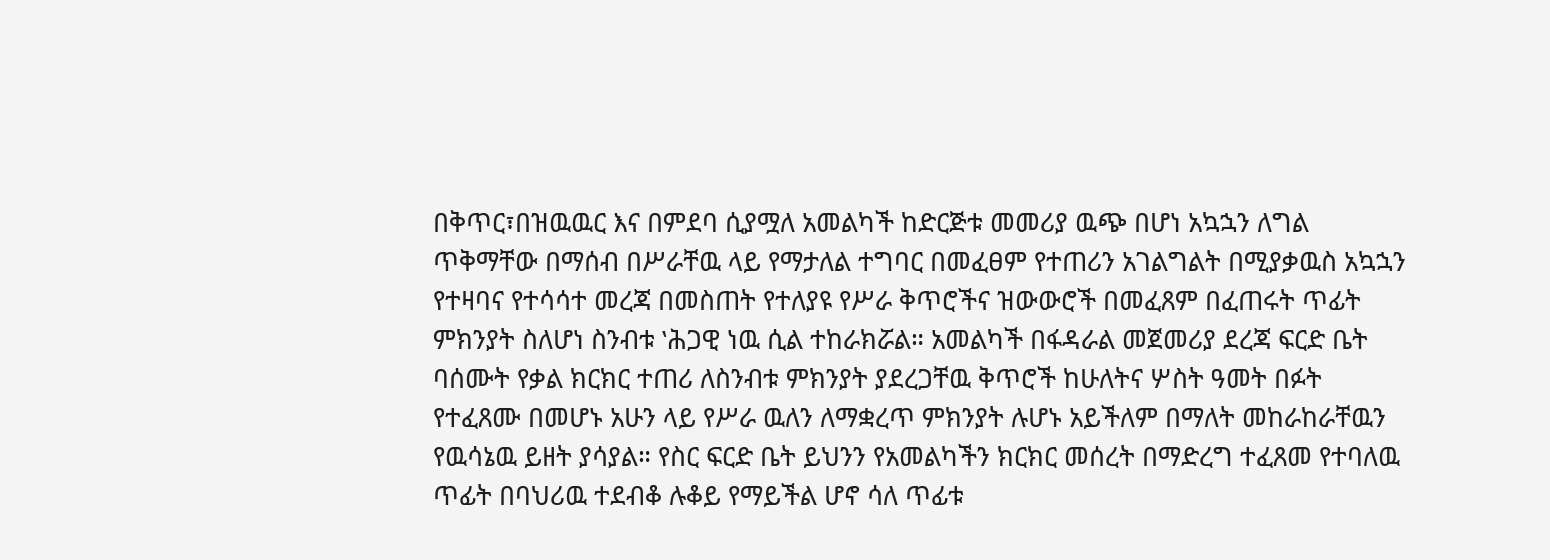በቅጥር፣በዝዉዉር እና በምደባ ሲያሟለ አመልካች ከድርጅቱ መመሪያ ዉጭ በሆነ አኳኋን ለግል ጥቅማቸው በማሰብ በሥራቸዉ ላይ የማታለል ተግባር በመፈፀም የተጠሪን አገልግልት በሚያቃዉስ አኳኋን የተዛባና የተሳሳተ መረጃ በመስጠት የተለያዩ የሥራ ቅጥሮችና ዝውውሮች በመፈጸም በፈጠሩት ጥፊት ምክንያት ስለሆነ ስንብቱ ‛ሕጋዊ ነዉ ሲል ተከራክሯል። አመልካች በፋዳራል መጀመሪያ ደረጃ ፍርድ ቤት ባሰሙት የቃል ክርክር ተጠሪ ለስንብቱ ምክንያት ያደረጋቸዉ ቅጥሮች ከሁለትና ሦስት ዓመት በፉት የተፈጸሙ በመሆኑ አሁን ላይ የሥራ ዉለን ለማቋረጥ ምክንያት ሉሆኑ አይችለም በማለት መከራከራቸዉን የዉሳኔዉ ይዘት ያሳያል። የስር ፍርድ ቤት ይህንን የአመልካችን ክርክር መሰረት በማድረግ ተፈጸመ የተባለዉ ጥፊት በባህሪዉ ተደብቆ ሉቆይ የማይችል ሆኖ ሳለ ጥፊቱ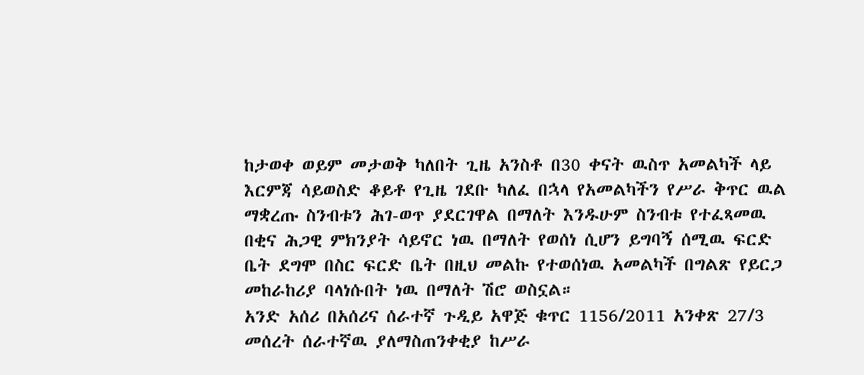ከታወቀ ወይም መታወቅ ካለበት ጊዜ አንስቶ በ30 ቀናት ዉስጥ አመልካች ላይ እርምጃ ሳይወስድ ቆይቶ የጊዜ ገደቡ ካለፈ በኋላ የአመልካችን የሥራ ቅጥር ዉል ማቋረጡ ስንብቱን ሕገ-ወጥ ያደርገዋል በማለት እንዱሁም ስንብቱ የተፈጻመዉ በቂና ሕጋዊ ምክንያት ሳይኖር ነዉ በማለት የወሰነ ሲሆን ይግባኝ ሰሚዉ ፍርድ ቤት ደግሞ በስር ፍርድ ቤት በዚህ መልኩ የተወሰነዉ አመልካች በግልጽ የይርጋ መከራከሪያ ባላነሱበት ነዉ በማለት ሽሮ ወስኗል።
አንድ አሰሪ በአሰሪና ሰራተኛ ጉዲይ አዋጅ ቁጥር 1156/2011 አንቀጽ 27/3 መሰረት ሰራተኛዉ ያለማስጠንቀቂያ ከሥራ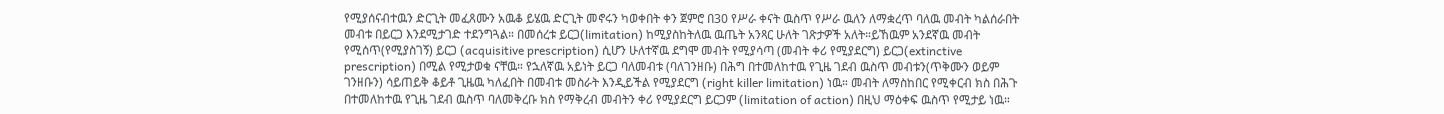የሚያሰናብተዉን ድርጊት መፈጸሙን አዉቆ ይሄዉ ድርጊት መኖሩን ካወቀበት ቀን ጀምሮ በ30 የሥራ ቀናት ዉስጥ የሥራ ዉለን ለማቋረጥ ባለዉ መብት ካልሰራበት መብቱ በይርጋ እንደሚታገድ ተደንግጓል። በመሰረቱ ይርጋ(limitation) ከሚያስከትለዉ ዉጤት አንጻር ሁለት ገጽታዎች አለት።ይኸዉም አንደኛዉ መብት የሚሰጥ(የሚያስገኝ) ይርጋ (acquisitive prescription) ሲሆን ሁለተኛዉ ደግሞ መብት የሚያሳጣ (መብት ቀሪ የሚያደርግ) ይርጋ(extinctive prescription) በሚል የሚታወቁ ናቸዉ። የኋለኛዉ አይነት ይርጋ ባለመብቱ (ባለገንዘቡ) በሕግ በተመለከተዉ የጊዜ ገደብ ዉስጥ መብቱን(ጥቅሙን ወይም ገንዘቡን) ሳይጠይቅ ቆይቶ ጊዜዉ ካለፈበት በመብቱ መስራት እንዲይችል የሚያደርግ (right killer limitation) ነዉ። መብት ለማስከበር የሚቀርብ ክስ በሕጉ በተመለከተዉ የጊዜ ገደብ ዉስጥ ባለመቅረቡ ክስ የማቅረብ መብትን ቀሪ የሚያደርግ ይርጋም (limitation of action) በዚህ ማዕቀፍ ዉስጥ የሚታይ ነዉ።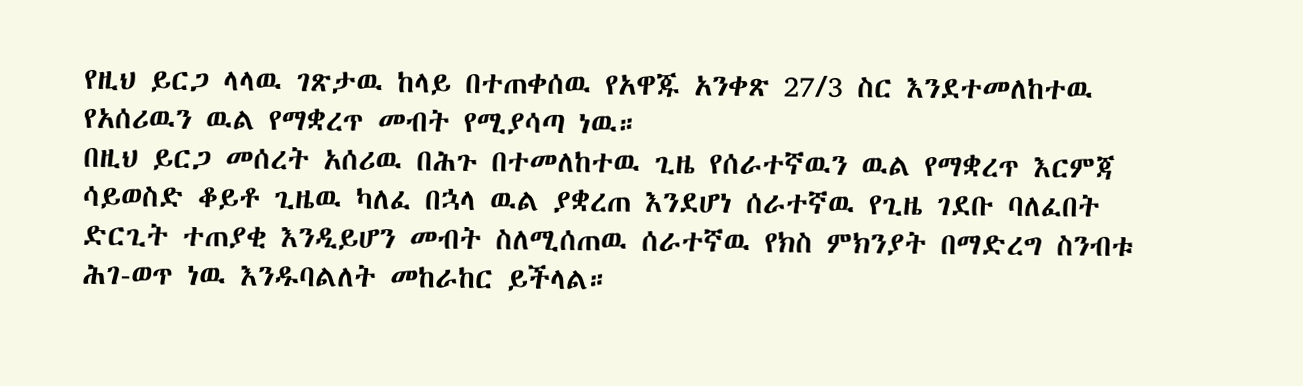የዚህ ይርጋ ላላዉ ገጽታዉ ከላይ በተጠቀሰዉ የአዋጁ አንቀጽ 27/3 ስር እንደተመለከተዉ የአሰሪዉን ዉል የማቋረጥ መብት የሚያሳጣ ነዉ።
በዚህ ይርጋ መሰረት አሰሪዉ በሕጉ በተመለከተዉ ጊዜ የሰራተኛዉን ዉል የማቋረጥ እርምጃ ሳይወስድ ቆይቶ ጊዜዉ ካለፈ በኋላ ዉል ያቋረጠ እንደሆነ ሰራተኛዉ የጊዜ ገደቡ ባለፈበት ድርጊት ተጠያቂ እንዲይሆን መብት ስለሚሰጠዉ ሰራተኛዉ የክስ ምክንያት በማድረግ ስንብቱ ሕገ-ወጥ ነዉ እንዱባልለት መከራከር ይችላል።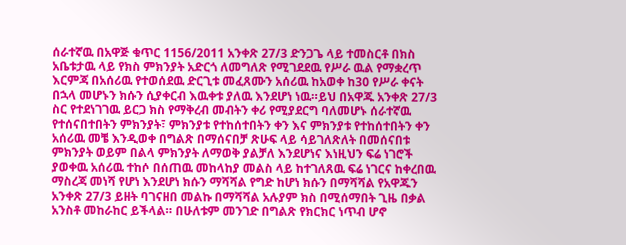ሰራተኛዉ በአዋጅ ቁጥር 1156/2011 አንቀጽ 27/3 ድንጋጌ ላይ ተመስርቶ በክስ አቤቱታዉ ላይ የክስ ምክንያት አድርጎ ለመግለጽ የሚገደደዉ የሥራ ዉል የማቋረጥ እርምጃ በአሰሪዉ የተወሰደዉ ድርጊቱ መፈጸሙን አሰሪዉ ከአወቀ ከ30 የሥራ ቀናት በኋላ መሆኑን ክሱን ሲያቀርብ እዉቀቱ ያለዉ እንደሆነ ነዉ።ይህ በአዋጁ አንቀጽ 27/3 ስር የተደነገገዉ ይርጋ ክስ የማቅረብ መብትን ቀሪ የሚያደርግ ባለመሆኑ ሰራተኛዉ የተሰናበተበትን ምክንያት፣ ምክንያቱ የተከሰተበትን ቀን እና ምክንያቱ የተከሰተበትን ቀን አሰሪዉ መቼ እንዲወቀ በግልጽ በማሰናበቻ ጽሁፍ ላይ ሳይገለጽለት በመሰናበቱ ምክንያት ወይም በልላ ምክንያት ለማወቅ ያልቻለ እንደሆነና እነዚህን ፍሬ ነገሮች ያወቀዉ አሰሪዉ ተከሶ በሰጠዉ መከላከያ መልስ ላይ ከተገለጸዉ ፍሬ ነገርና ከቀረበዉ ማስረጃ መነሻ የሆነ እንደሆነ ክሱን ማሻሻል የግድ ከሆነ ክሱን በማሻሻል የአዋጁን አንቀጽ 27/3 ይዘት ባገናዘበ መልኩ በማሻሻል አሉያም ክስ በሚሰማበት ጊዜ በቃል አንስቶ መከራከር ይችላል። በሁለቱም መንገድ በግልጽ የክርክር ነጥብ ሆኖ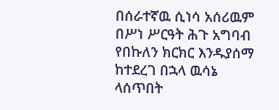በሰራተኛዉ ሲነሳ አሰሪዉም በሥነ ሥርዓት ሕጉ አግባብ የበኩለን ክርክር እንዱያሰማ ከተደረገ በኋላ ዉሳኔ ላሰጥበት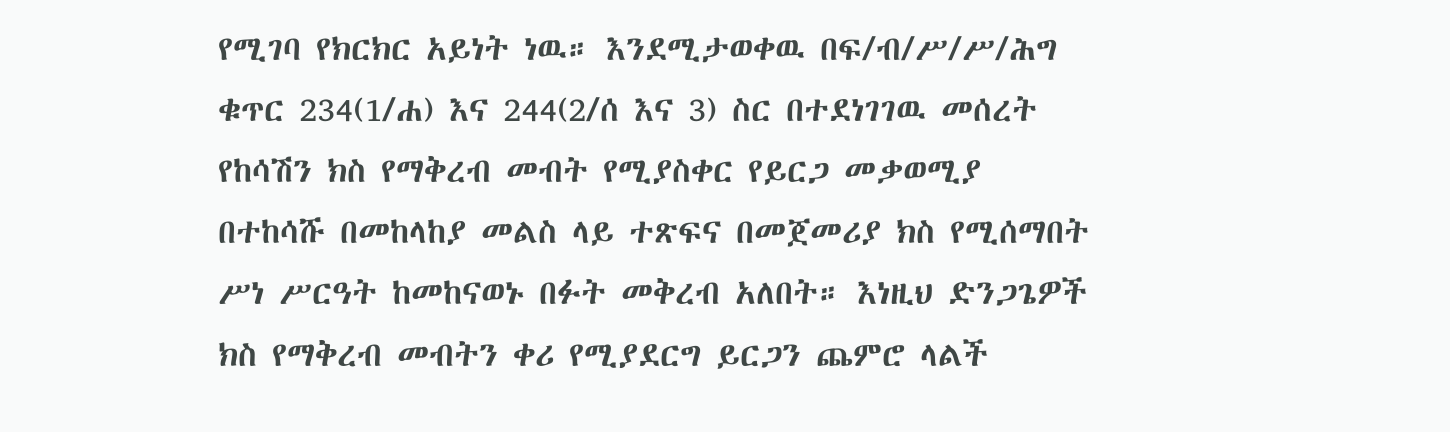የሚገባ የክርክር አይነት ነዉ። እንደሚታወቀዉ በፍ/ብ/ሥ/ሥ/ሕግ ቁጥር 234(1/ሐ) እና 244(2/ሰ እና 3) ስር በተደነገገዉ መሰረት የከሳሽን ክስ የማቅረብ መብት የሚያስቀር የይርጋ መቃወሚያ በተከሳሹ በመከላከያ መልስ ላይ ተጽፍና በመጀመሪያ ክስ የሚሰማበት ሥነ ሥርዓት ከመከናወኑ በፉት መቅረብ አለበት። እነዚህ ድንጋጌዎች ክስ የማቅረብ መብትን ቀሪ የሚያደርግ ይርጋን ጨምሮ ላልች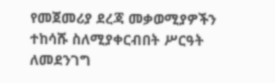የመጀመሪያ ደረጃ መቃወሚያዎችን ተከሳሹ ስለሚያቀርብበት ሥርዓት ለመደንገግ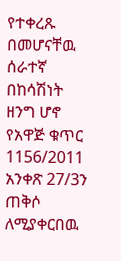የተቀረጹ በመሆናቸዉ ሰራተኛ በከሳሽነት ዘንግ ሆኖ የአዋጅ ቁጥር 1156/2011 አንቀጽ 27/3ን ጠቅሶ ለሚያቀርበዉ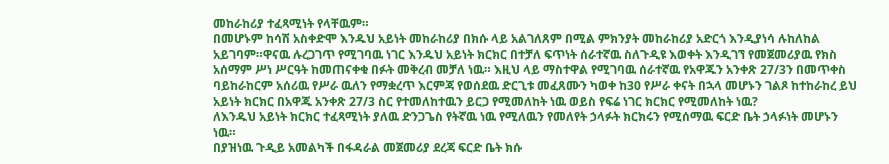መከራከሪያ ተፈጻሚነት የላቸዉም።
በመሆኑም ከሳሽ አስቀድሞ እንዱህ አይነት መከራከሪያ በክሱ ላይ አልገለጸም በሚል ምክንያት መከራከሪያ አድርጎ እንዲያነሳ ሉከለከል አይገባም።ዋናዉ ሉረጋገጥ የሚገባዉ ነገር እንዱህ አይነት ክርክር በተቻለ ፍጥነት ሰራተኛዉ ስለጉዲዩ እወቀት እንዲገኘ የመጀመሪያዉ የክስ አሰማም ሥነ ሥርዓት ከመጠናቀቁ በፉት መቅረብ መቻለ ነዉ። እዚህ ላይ ማስተዋል የሚገባዉ ሰራተኛዉ የአዋጁን አንቀጽ 27/3ን በመጥቀስ ባይከራከርም አሰሪዉ የሥራ ዉለን የማቋረጥ እርምጃ የወሰደዉ ድርጊቱ መፈጸሙን ካወቀ ከ30 የሥራ ቀናት በኋላ መሆኑን ገልጾ ከተከራከረ ይህ አይነት ክርክር በአዋጁ አንቀጽ 27/3 ስር የተመለከተዉን ይርጋ የሚመለከት ነዉ ወይስ የፍሬ ነገር ክርክር የሚመለከት ነዉ?
ለእንዱህ አይነት ክርክር ተፈጻሚነት ያለዉ ድንጋጌስ የትኛዉ ነዉ የሚለዉን የመለየት ኃላፉት ክርክሩን የሚሰማዉ ፍርድ ቤት ኃላፉነት መሆኑን ነዉ።
በያዝነዉ ጉዲይ አመልካች በፋዳራል መጀመሪያ ደረጃ ፍርድ ቤት ክሱ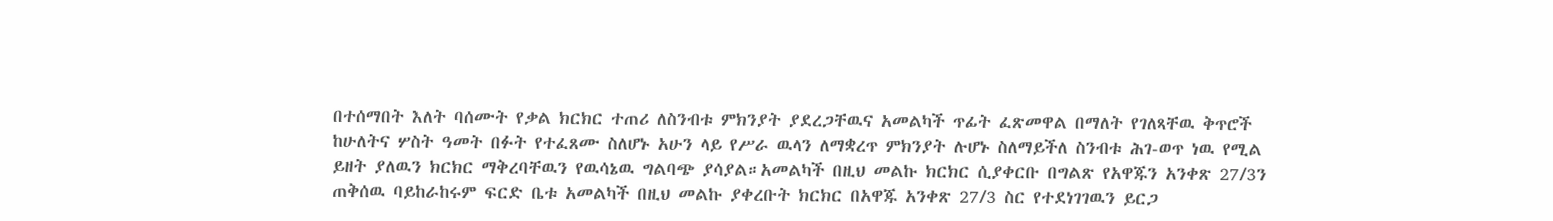በተሰማበት እለት ባሰሙት የቃል ክርክር ተጠሪ ለስንብቱ ምክንያት ያደረጋቸዉና አመልካች ጥፊት ፈጽመዋል በማለት የገለጻቸዉ ቅጥሮች ከሁለትና ሦስት ዓመት በፉት የተፈጸሙ ስለሆኑ አሁን ላይ የሥራ ዉላን ለማቋረጥ ምክንያት ሉሆኑ ስለማይችለ ስንብቱ ሕገ-ወጥ ነዉ የሚል ይዘት ያለዉን ክርክር ማቅረባቸዉን የዉሳኔዉ ግልባጭ ያሳያል።አመልካች በዚህ መልኩ ክርክር ሲያቀርቡ በግልጽ የአዋጁን አንቀጽ 27/3ን ጠቅሰዉ ባይከራከሩም ፍርድ ቤቱ አመልካች በዚህ መልኩ ያቀረቡት ክርክር በአዋጁ አንቀጽ 27/3 ስር የተደነገገዉን ይርጋ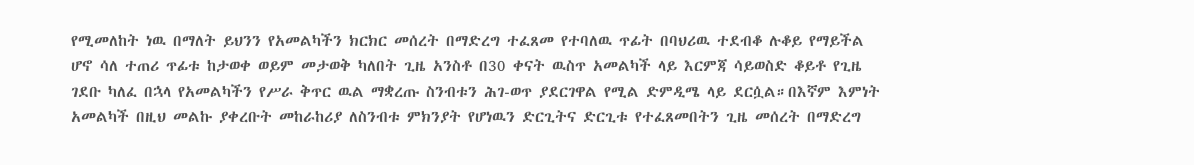የሚመለከት ነዉ በማለት ይህንን የአመልካችን ክርክር መሰረት በማድረግ ተፈጸመ የተባለዉ ጥፊት በባህሪዉ ተደብቆ ሉቆይ የማይችል ሆኖ ሳለ ተጠሪ ጥፊቱ ከታወቀ ወይም መታወቅ ካለበት ጊዜ አንስቶ በ30 ቀናት ዉስጥ አመልካች ላይ እርምጃ ሳይወስድ ቆይቶ የጊዜ ገደቡ ካለፈ በኋላ የአመልካችን የሥራ ቅጥር ዉል ማቋረጡ ስንብቱን ሕገ-ወጥ ያደርገዋል የሚል ድምዲሜ ላይ ደርሷል።በእኛም እምነት አመልካች በዚህ መልኩ ያቀረቡት መከራከሪያ ለስንብቱ ምክንያት የሆነዉን ድርጊትና ድርጊቱ የተፈጸመበትን ጊዜ መሰረት በማድረግ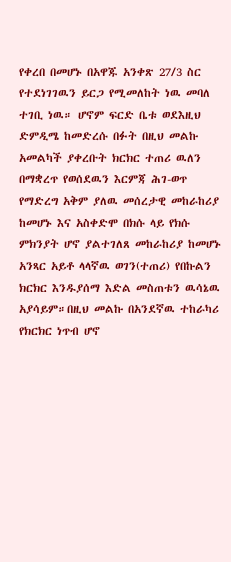የቀረበ በመሆኑ በአዋጁ አንቀጽ 27/3 ስር የተደነገገዉን ይርጋ የሚመለከት ነዉ መባለ ተገቢ ነዉ። ሆኖም ፍርድ ቤቱ ወደእዚህ ድምዲሜ ከመድረሱ በፉት በዚህ መልኩ አመልካች ያቀረቡት ክርክር ተጠሪ ዉለን በማቋረጥ የወሰደዉን እርምጃ ሕገ-ወጥ የማድረግ አቅም ያለዉ መሰረታዊ መከራከሪያ ከመሆኑ እና አስቀድሞ በክሱ ላይ የክሱ ምክንያት ሆኖ ያልተገለጸ መከራከሪያ ከመሆኑ አንጻር አይቶ ላላኛዉ ወገን(ተጠሪ) የበኩልን ክርክር እንዱያሰማ እድል መስጠቱን ዉሳኔዉ አያሳይም።በዚህ መልኩ በአንደኛዉ ተከራካሪ የክርክር ነጥብ ሆኖ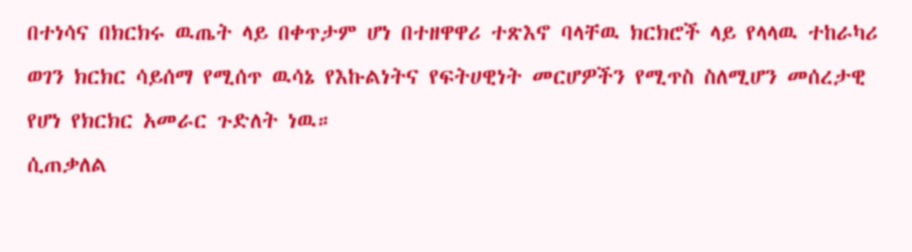በተነሳና በክርክሩ ዉጤት ላይ በቀጥታም ሆነ በተዘዋዋሪ ተጽእኖ ባላቸዉ ክርክሮች ላይ የላላዉ ተከራካሪ ወገን ክርክር ሳይሰማ የሚሰጥ ዉሳኔ የእኩልነትና የፍትሀዊነት መርሆዎችን የሚጥስ ስለሚሆን መሰረታዊ የሆነ የክርክር አመራር ጉድለት ነዉ።
ሲጠቃለል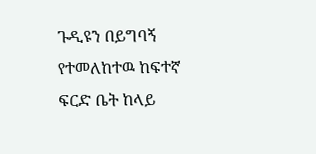ጉዲዩን በይግባኝ የተመለከተዉ ከፍተኛ ፍርድ ቤት ከላይ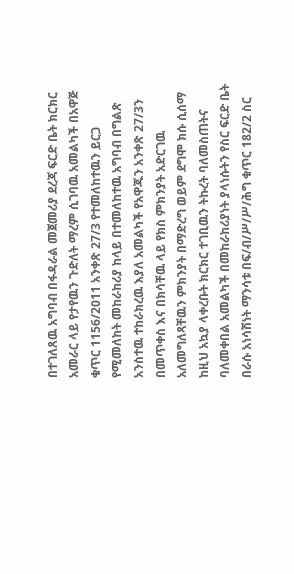በተገለጸዉ አግባብ በፋዳራል መጀመሪያ ደረጃ ፍርድ ቤት ክርክር አመራር ላይ የታየዉን ጉድለት ማረም ሲገባዉ አመልካች በአዋጅ ቁጥር 1156/2011 አንቀጽ 27/3 የተመለከተዉን ይርጋ የሚመለከት መከራከሪያ ከላይ በተመለከተዉ አግባብ በግልጽ አንስተዉ ተከራክረዉ እያለ አመልካች የአዋጁን አንቀጽ 27/3ን በመጥቀስ እና በክሳቸዉ ላይ የክስ ምክንያት አድርገዉ አለመግለጻቸዉን ምክንያት በማድረግ ወይም ደግሞ ክሱ ሲሰማ ከዚህ አኳያ ላቀረቡት ክርክር ተገቢዉን ትኩረት ባለመስጠትና ባለመቀበል አመልካች በመከራከሪያነት ያላነሱትን የስር ፍርድ ቤት በራሱ አነሳሽነት ማንሳቱ በፍ/ብ/ሥ/ሥ/ሕግ ቁጥር 182/2 ስር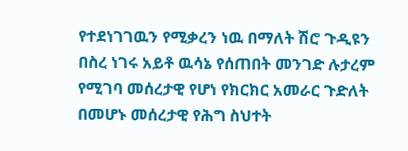የተደነገገዉን የሚቃረን ነዉ በማለት ሽሮ ጉዲዩን በስረ ነገሩ አይቶ ዉሳኔ የሰጠበት መንገድ ሉታረም የሚገባ መሰረታዊ የሆነ የክርክር አመራር ጉድለት በመሆኑ መሰረታዊ የሕግ ስህተት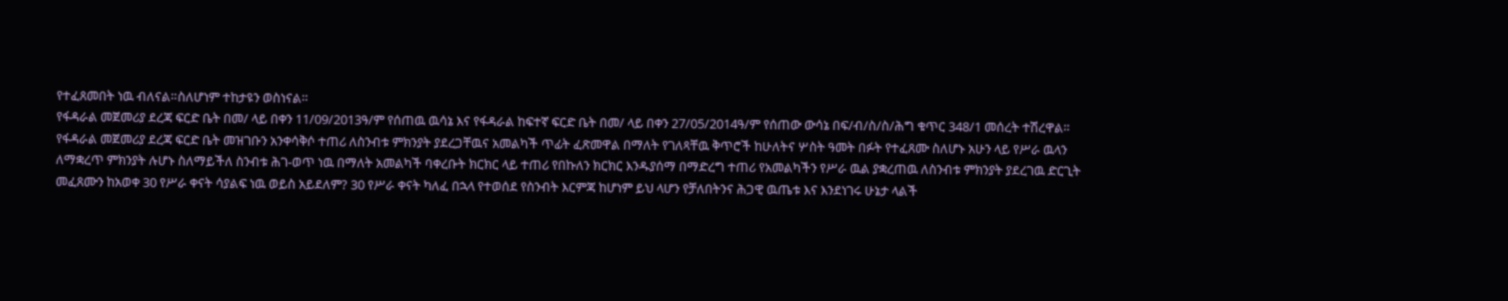የተፈጸመበት ነዉ ብለናል።ስለሆነም ተከታዩን ወስነናል።
የፋዳራል መጀመሪያ ደረጃ ፍርድ ቤት በመ/ ላይ በቀን 11/09/2013ዓ/ም የሰጠዉ ዉሳኔ እና የፋዳራል ከፍተኛ ፍርድ ቤት በመ/ ላይ በቀን 27/05/2014ዓ/ም የሰጠው ውሳኔ በፍ/ብ/ስ/ስ/ሕግ ቁጥር 348/1 መሰረት ተሽረዋል።
የፋዳራል መጀመሪያ ደረጃ ፍርድ ቤት መዝገቡን አንቀሳቅሶ ተጠሪ ለስንብቱ ምክንያት ያደረጋቸዉና አመልካች ጥፊት ፈጽመዋል በማለት የገለጻቸዉ ቅጥሮች ከሁለትና ሦስት ዓመት በፉት የተፈጸሙ ስለሆኑ አሁን ላይ የሥራ ዉላን ለማቋረጥ ምክንያት ሉሆኑ ስለማይችለ ስንብቱ ሕገ-ወጥ ነዉ በማለት አመልካች ባቀረቡት ክርክር ላይ ተጠሪ የበኩለን ክርክር እንዱያሰማ በማድረግ ተጠሪ የአመልካችን የሥራ ዉል ያቋረጠዉ ለስንብቱ ምክንያት ያደረገዉ ድርጊት መፈጸሙን ከአወቀ 30 የሥራ ቀናት ሳያልፍ ነዉ ወይስ አይደለም? 30 የሥራ ቀናት ካለፈ በኋላ የተወሰደ የስንብት እርምጃ ከሆነም ይህ ላሆን የቻለበትንና ሕጋዊ ዉጤቱ እና እንደነገሩ ሁኔታ ላልች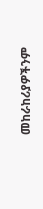መከራከሪያዎችንም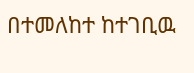በተመለከተ ከተገቢዉ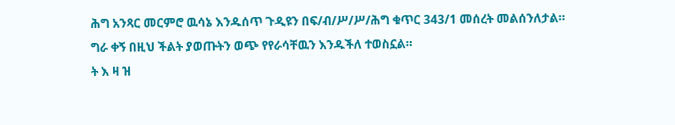ሕግ አንጻር መርምሮ ዉሳኔ እንዱሰጥ ጉዲዩን በፍ/ብ/ሥ/ሥ/ሕግ ቁጥር 343/1 መሰረት መልሰንለታል።
ግራ ቀኝ በዚህ ችልት ያወጡትን ወጭ የየራሳቸዉን እንዱችለ ተወስኗል።
ት እ ዛ ዝ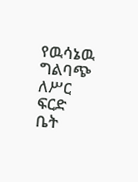የዉሳኔዉ ግልባጭ ለሥር ፍርድ ቤት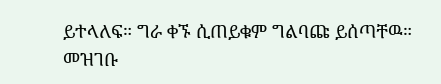ይተላለፍ። ግራ ቀኙ ሲጠይቁም ግልባጩ ይሰጣቸዉ።
መዝገቡ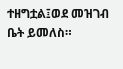ተዘግቷል፤ወደ መዝገብ ቤት ይመለስ።